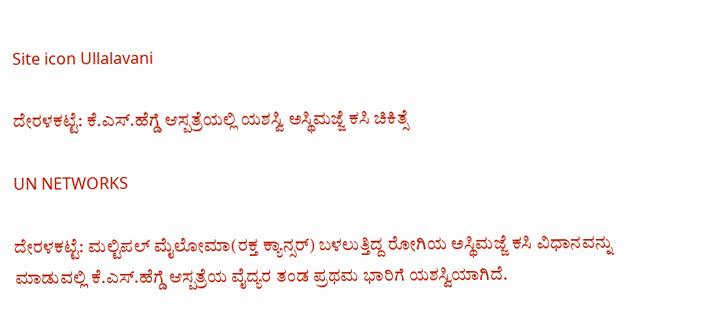Site icon Ullalavani

ದೇರಳಕಟ್ಟೆ: ಕೆ.ಎಸ್.ಹೆಗ್ಡೆ ಆಸ್ಪತ್ರೆಯಲ್ಲಿ ಯಶಸ್ವಿ ಅಸ್ಥಿಮಜ್ಜೆ ಕಸಿ ಚಿಕಿತ್ಸೆ

UN NETWORKS

ದೇರಳಕಟ್ಟೆ: ಮಲ್ಟಿಪಲ್ ಮೈಲೋಮಾ(ರಕ್ತ ಕ್ಯಾನ್ಸರ್) ಬಳಲುತ್ತಿದ್ದ ರೋಗಿಯ ಅಸ್ಥಿಮಜ್ಜೆ ಕಸಿ ವಿಧಾನವನ್ನು ಮಾಡುವಲ್ಲಿ ಕೆ.ಎಸ್.ಹೆಗ್ಡೆ ಆಸ್ಪತ್ರೆಯ ವೈದ್ಯರ ತಂಡ ಪ್ರಥಮ ಭಾರಿಗೆ ಯಶಸ್ವಿಯಾಗಿದೆ.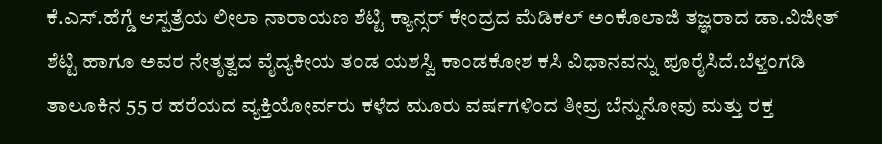ಕೆ.ಎಸ್.ಹೆಗ್ಡೆ ಆಸ್ಪತ್ರೆಯ ಲೀಲಾ ನಾರಾಯಣ ಶೆಟ್ಟಿ ಕ್ಯಾನ್ಸರ್ ಕೇಂದ್ರದ ಮೆಡಿಕಲ್ ಅಂಕೊಲಾಜಿ ತಜ್ಞರಾದ ಡಾ.ವಿಜೀತ್ ಶೆಟ್ಟಿ ಹಾಗೂ ಅವರ ನೇತೃತ್ವದ ವೈದ್ಯಕೀಯ ತಂಡ ಯಶಸ್ವಿ ಕಾಂಡಕೋಶ ಕಸಿ ವಿಧಾನವನ್ನು ಪೂರೈಸಿದೆ.ಬೆಳ್ತಂಗಡಿ ತಾಲೂಕಿನ 55 ರ ಹರೆಯದ ವ್ಯಕ್ತಿಯೋರ್ವರು ಕಳೆದ ಮೂರು ವರ್ಷಗಳಿಂದ ತೀವ್ರ ಬೆನ್ನುನೋವು ಮತ್ತು ರಕ್ತ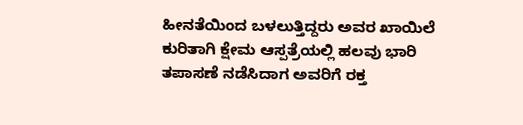ಹೀನತೆಯಿಂದ ಬಳಲುತ್ತಿದ್ದರು ಅವರ ಖಾಯಿಲೆ ಕುರಿತಾಗಿ ಕ್ಷೇಮ ಆಸ್ಪತ್ರೆಯಲ್ಲಿ ಹಲವು ಭಾರಿ ತಪಾಸಣೆ ನಡೆಸಿದಾಗ ಅವರಿಗೆ ರಕ್ತ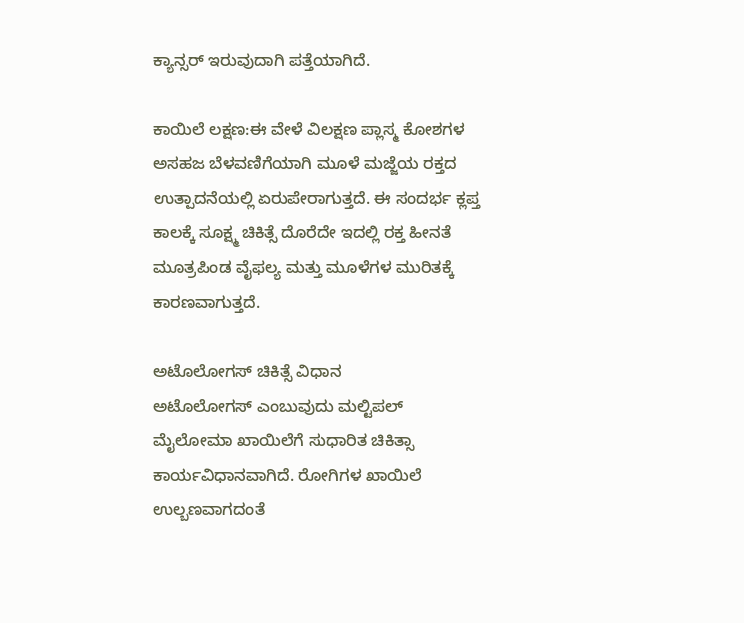ಕ್ಯಾನ್ಸರ್ ಇರುವುದಾಗಿ ಪತ್ತೆಯಾಗಿದೆ.

ಕಾಯಿಲೆ ಲಕ್ಷಣ:ಈ ವೇಳೆ ವಿಲಕ್ಷಣ ಪ್ಲಾಸ್ಮ ಕೋಶಗಳ ಅಸಹಜ ಬೆಳವಣಿಗೆಯಾಗಿ ಮೂಳೆ ಮಜ್ಜೆಯ ರಕ್ತದ ಉತ್ಪಾದನೆಯಲ್ಲಿ ಏರುಪೇರಾಗುತ್ತದೆ. ಈ ಸಂದರ್ಭ ಕ್ಲಪ್ತ ಕಾಲಕ್ಕೆ ಸೂಕ್ಷ್ಮ ಚಿಕಿತ್ಸೆ ದೊರೆದೇ ಇದಲ್ಲಿ ರಕ್ತ ಹೀನತೆ ಮೂತ್ರಪಿಂಡ ವೈಫಲ್ಯ ಮತ್ತು ಮೂಳೆಗಳ ಮುರಿತಕ್ಕೆ ಕಾರಣವಾಗುತ್ತದೆ.

ಅಟೊಲೋಗಸ್ ಚಿಕಿತ್ಸೆ ವಿಧಾನ
ಅಟೊಲೋಗಸ್ ಎಂಬುವುದು ಮಲ್ಟಿಪಲ್ ಮೈಲೋಮಾ ಖಾಯಿಲೆಗೆ ಸುಧಾರಿತ ಚಿಕಿತ್ಸಾ ಕಾರ್ಯವಿಧಾನವಾಗಿದೆ. ರೋಗಿಗಳ ಖಾಯಿಲೆ ಉಲ್ಬಣವಾಗದಂತೆ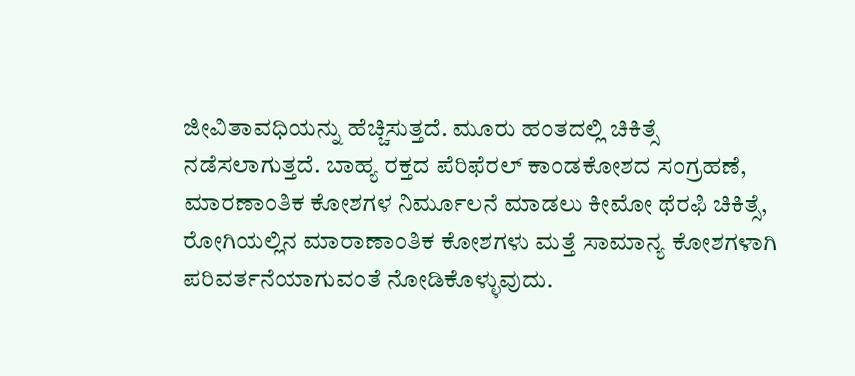ಜೀವಿತಾವಧಿಯನ್ನು ಹೆಚ್ಚಿಸುತ್ತದೆ. ಮೂರು ಹಂತದಲ್ಲಿ ಚಿಕಿತ್ಸೆ ನಡೆಸಲಾಗುತ್ತದೆ. ಬಾಹ್ಯ ರಕ್ತದ ಪೆರಿಫೆರಲ್ ಕಾಂಡಕೋಶದ ಸಂಗ್ರಹಣೆ, ಮಾರಣಾಂತಿಕ ಕೋಶಗಳ ನಿರ್ಮೂಲನೆ ಮಾಡಲು ಕೀಮೋ ಥೆರಫಿ ಚಿಕಿತ್ಸೆ, ರೋಗಿಯಲ್ಲಿನ ಮಾರಾಣಾಂತಿಕ ಕೋಶಗಳು ಮತ್ತೆ ಸಾಮಾನ್ಯ ಕೋಶಗಳಾಗಿ ಪರಿವರ್ತನೆಯಾಗುವಂತೆ ನೋಡಿಕೊಳ್ಳುವುದು.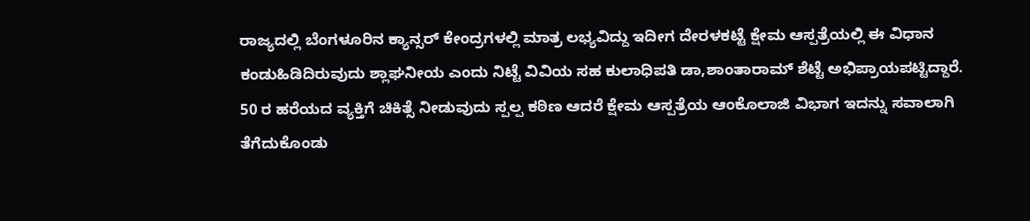ರಾಜ್ಯದಲ್ಲಿ ಬೆಂಗಳೂರಿನ ಕ್ಯಾನ್ಸರ್ ಕೇಂದ್ರಗಳಲ್ಲಿ ಮಾತ್ರ ಲಭ್ಯವಿದ್ದು ಇದೀಗ ದೇರಳಕಟ್ಟೆ ಕ್ಷೇಮ ಆಸ್ಪತ್ರೆಯಲ್ಲಿ ಈ ವಿಧಾನ ಕಂಡುಹಿಡಿದಿರುವುದು ಶ್ಲಾಘನೀಯ ಎಂದು ನಿಟ್ಟೆ ವಿವಿಯ ಸಹ ಕುಲಾಧಿಪತಿ ಡಾ,ಶಾಂತಾರಾಮ್ ಶೆಟ್ಟೆ ಅಭಿಪ್ರಾಯಪಟ್ಟಿದ್ದಾರೆ.
50 ರ ಹರೆಯದ ವ್ಯಕ್ತಿಗೆ ಚಿಕಿತ್ಸೆ ನೀಡುವುದು ಸ್ಪಲ್ಪ ಕಠಿಣ ಆದರೆ ಕ್ಷೇಮ ಆಸ್ಪತ್ರೆಯ ಆಂಕೊಲಾಜಿ ವಿಭಾಗ ಇದನ್ನು ಸವಾಲಾಗಿ ತೆಗೆದುಕೊಂಡು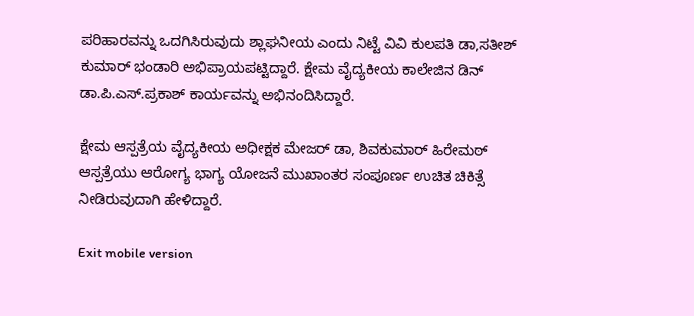ಪರಿಹಾರವನ್ನು ಒದಗಿಸಿರುವುದು ಶ್ಲಾಘನೀಯ ಎಂದು ನಿಟ್ಟೆ ವಿವಿ ಕುಲಪತಿ ಡಾ,ಸತೀಶ್ ಕುಮಾರ್ ಭಂಡಾರಿ ಅಭಿಪ್ರಾಯಪಟ್ಟಿದ್ದಾರೆ. ಕ್ಷೇಮ ವೈದ್ಯಕೀಯ ಕಾಲೇಜಿನ ಡಿನ್ ಡಾ.ಪಿ.ಎಸ್.ಪ್ರಕಾಶ್ ಕಾರ್ಯವನ್ನು ಅಭಿನಂದಿಸಿದ್ದಾರೆ.

ಕ್ಷೇಮ ಆಸ್ಪತ್ರೆಯ ವೈದ್ಯಕೀಯ ಅಧೀಕ್ಷಕ ಮೇಜರ್ ಡಾ, ಶಿವಕುಮಾರ್ ಹಿರೇಮಠ್ ಆಸ್ಪತ್ರೆಯು ಆರೋಗ್ಯ ಭಾಗ್ಯ ಯೋಜನೆ ಮುಖಾಂತರ ಸಂಪೂರ್ಣ ಉಚಿತ ಚಿಕಿತ್ಸೆ ನೀಡಿರುವುದಾಗಿ ಹೇಳಿದ್ದಾರೆ.

Exit mobile version